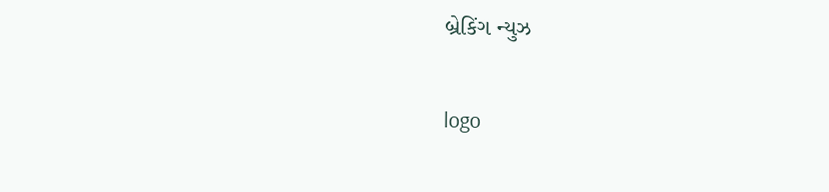બ્રેકિંગ ન્યુઝ

logo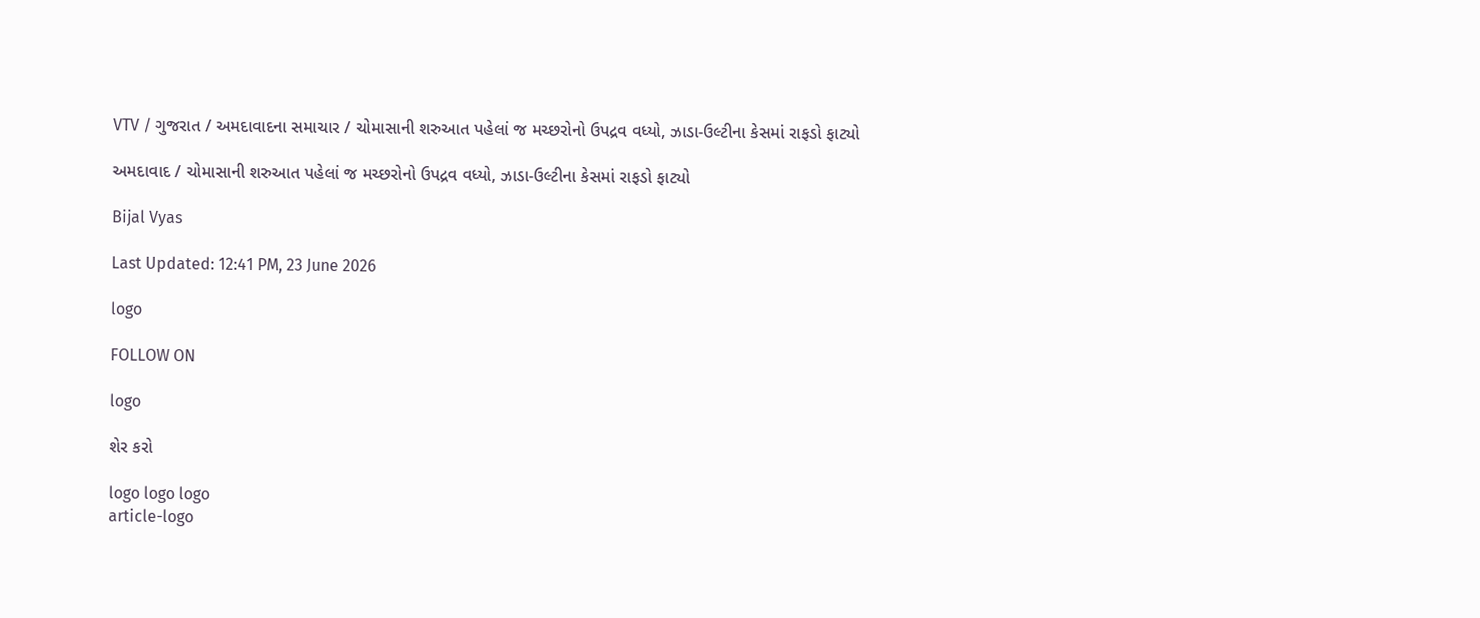VTV / ગુજરાત / અમદાવાદના સમાચાર / ચોમાસાની શરુઆત પહેલાં જ મચ્છરોનો ઉપદ્રવ વધ્યો, ઝાડા-ઉલ્ટીના કેસમાં રાફડો ફાટ્યો

અમદાવાદ / ચોમાસાની શરુઆત પહેલાં જ મચ્છરોનો ઉપદ્રવ વધ્યો, ઝાડા-ઉલ્ટીના કેસમાં રાફડો ફાટ્યો

Bijal Vyas

Last Updated: 12:41 PM, 23 June 2026

logo

FOLLOW ON

logo

શેર કરો

logo logo logo
article-logo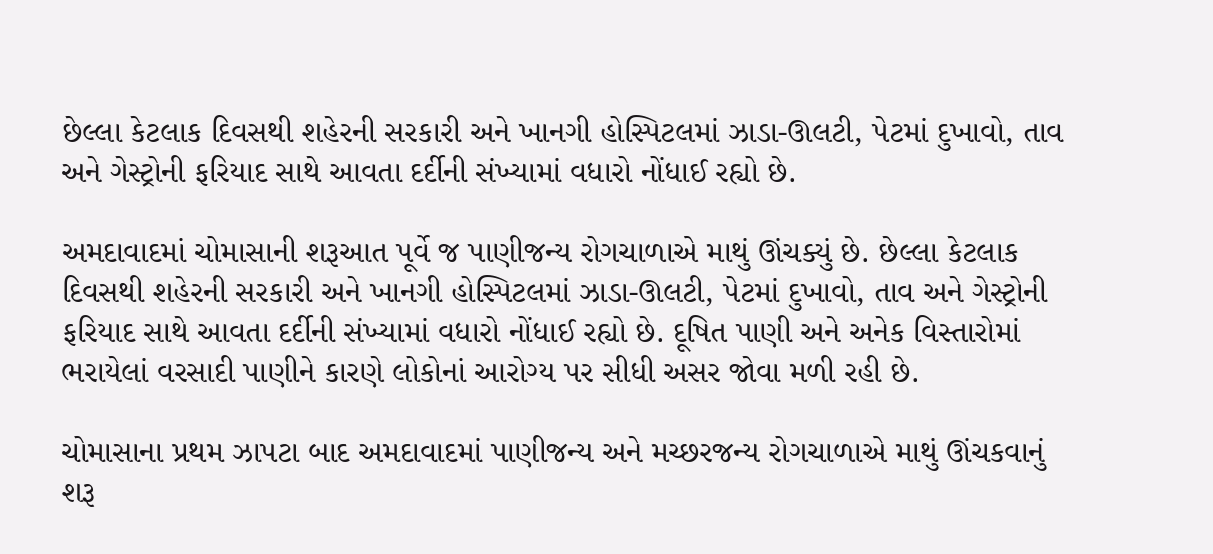છેલ્લા કેટલાક દિવસથી શહેરની સરકારી અને ખાનગી હોસ્પિટલમાં ઝાડા-ઊલટી, પેટમાં દુખાવો, તાવ અને ગેસ્ટ્રોની ફરિયાદ સાથે આવતા દર્દીની સંખ્યામાં વધારો નોંધાઈ રહ્યો છે.

અમદાવાદમાં ચોમાસાની શરૂઆત પૂર્વે જ પાણીજન્ય રોગચાળાએ માથું ઊંચક્યું છે. છેલ્લા કેટલાક દિવસથી શહેરની સરકારી અને ખાનગી હોસ્પિટલમાં ઝાડા-ઊલટી, પેટમાં દુખાવો, તાવ અને ગેસ્ટ્રોની ફરિયાદ સાથે આવતા દર્દીની સંખ્યામાં વધારો નોંધાઈ રહ્યો છે. દૂષિત પાણી અને અનેક વિસ્તારોમાં ભરાયેલાં વરસાદી પાણીને કારણે લોકોનાં આરોગ્ય પર સીધી અસર જોવા મળી રહી છે.

ચોમાસાના પ્રથમ ઝાપટા બાદ અમદાવાદમાં પાણીજન્ય અને મચ્છરજન્ય રોગચાળાએ માથું ઊંચકવાનું શરૂ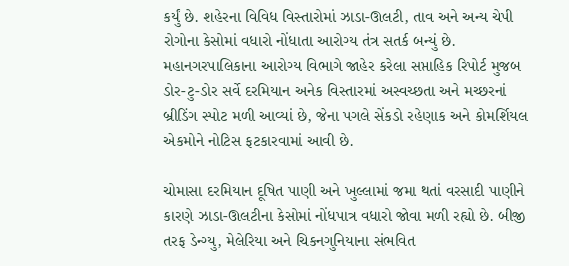કર્યું છે. શહેરના વિવિધ વિસ્તારોમાં ઝાડા-ઊલટી, તાવ અને અન્ય ચેપી રોગોના કેસોમાં વધારો નોંધાતા આરોગ્ય તંત્ર સતર્ક બન્યું છે. મહાનગરપાલિકાના આરોગ્ય વિભાગે જાહેર કરેલા સપ્તાહિક રિપોર્ટ મુજબ ડોર-ટુ-ડોર સર્વે દરમિયાન અનેક વિસ્તારમાં અસ્વચ્છતા અને મચ્છરનાં બ્રીડિંગ સ્પોટ મળી આવ્યાં છે, જેના પગલે સેંકડો રહેણાક અને કોમર્શિયલ એકમોને નોટિસ ફટકારવામાં આવી છે.

ચોમાસા દરમિયાન દૂષિત પાણી અને ખુલ્લામાં જમા થતાં વરસાદી પાણીને કારણે ઝાડા-ઊલટીના કેસોમાં નોંધપાત્ર વધારો જોવા મળી રહ્યો છે. બીજી તરફ ડેન્ગ્યુ, મેલેરિયા અને ચિકનગુનિયાના સંભવિત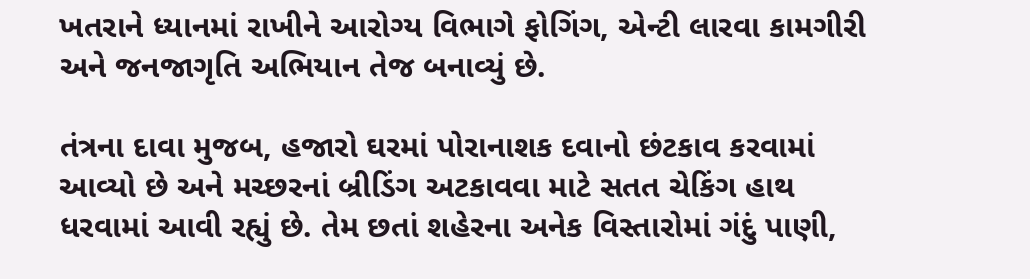ખતરાને ધ્યાનમાં રાખીને આરોગ્ય વિભાગે ફોગિંગ, એન્ટી લારવા કામગીરી અને જનજાગૃતિ અભિયાન તેજ બનાવ્યું છે.

તંત્રના દાવા મુજબ, હજારો ઘરમાં પોરાનાશક દવાનો છંટકાવ કરવામાં આવ્યો છે અને મચ્છરનાં બ્રીડિંગ અટકાવવા માટે સતત ચેકિંગ હાથ ધરવામાં આવી રહ્યું છે. તેમ છતાં શહેરના અનેક વિસ્તારોમાં ગંદું પાણી,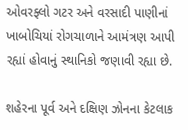ઓવરફ્લો ગટર અને વરસાદી પાણીનાં ખાબોચિયાં રોગચાળાને આમંત્રણ આપી રહ્યાં હોવાનું સ્થાનિકો જણાવી રહ્યા છે.

શહેરના પૂર્વ અને દક્ષિણ ઝોનના કેટલાક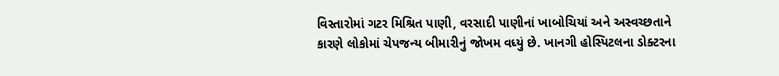વિસ્તારોમાં ગટર મિશ્રિત પાણી, વરસાદી પાણીનાં ખાબોચિયાં અને અસ્વચ્છતાને કારણે લોકોમાં ચેપજન્ય બીમારીનું જોખમ વધ્યું છે. ખાનગી હોસ્પિટલના ડોક્ટરના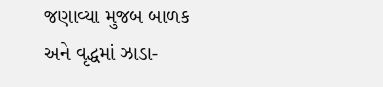જણાવ્યા મુજબ બાળક અને વૃદ્ધમાં ઝાડા-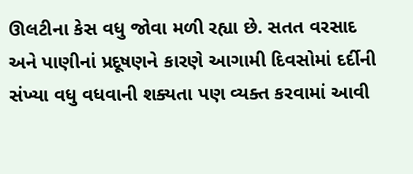ઊલટીના કેસ વધુ જોવા મળી રહ્યા છે. સતત વરસાદ અને પાણીનાં પ્રદૂષણને કારણે આગામી દિવસોમાં દર્દીની સંખ્યા વધુ વધવાની શક્યતા પણ વ્યક્ત કરવામાં આવી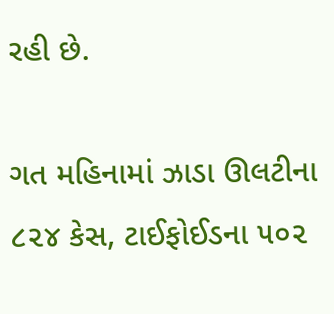રહી છે.

ગત મહિનામાં ઝાડા ઊલટીના ૮૨૪ કેસ, ટાઈફોઈડના ૫૦૨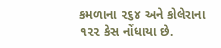કમળાના ૨૬૪ અને કોલેરાના ૧૨૨ કેસ નોંધાયા છે.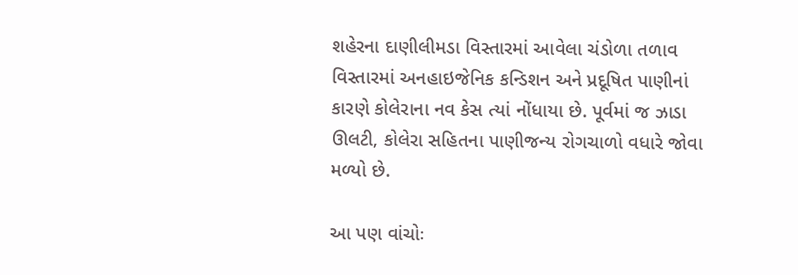શહેરના દાણીલીમડા વિસ્તારમાં આવેલા ચંડોળા તળાવ વિસ્તારમાં અનહાઇજેનિક કન્ડિશન અને પ્રદૂષિત પાણીનાં કારણે કોલેરાના નવ કેસ ત્યાં નોંધાયા છે. પૂર્વમાં જ ઝાડા ઊલટી, કોલેરા સહિતના પાણીજન્ય રોગચાળો વધારે જોવા મળ્યો છે.

આ પણ વાંચોઃ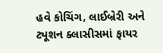હવે કોચિંગ, લાઈબ્રેરી અને ટ્યૂશન ક્લાસીસમાં ફાયર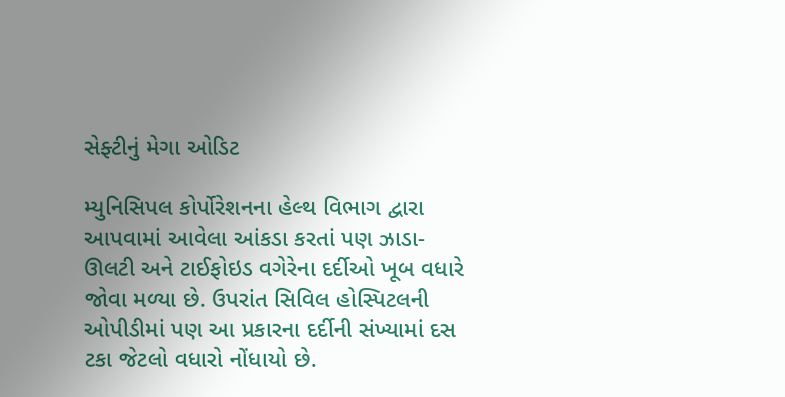સેફ્ટીનું મેગા ઓડિટ

મ્યુનિસિપલ કોર્પોરેશનના હેલ્થ વિભાગ દ્વારા આપવામાં આવેલા આંકડા કરતાં પણ ઝાડા-ઊલટી અને ટાઈફોઇડ વગેરેના દર્દીઓ ખૂબ વધારે જોવા મળ્યા છે. ઉપરાંત સિવિલ હોસ્પિટલની ઓપીડીમાં પણ આ પ્રકારના દર્દીની સંખ્યામાં દસ ટકા જેટલો વધારો નોંધાયો છે.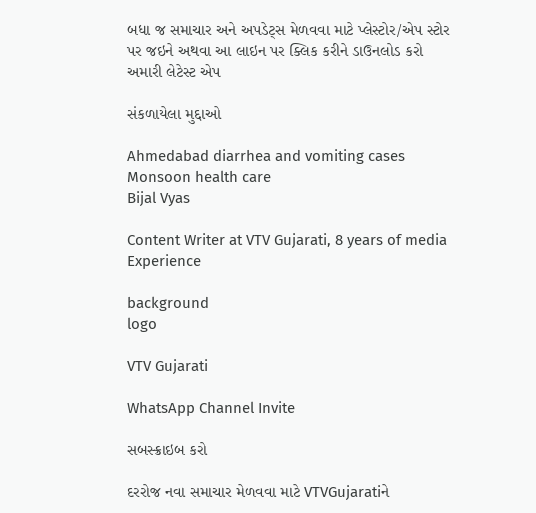બધા જ સમાચાર અને અપડેટ્સ મેળવવા માટે પ્લેસ્ટોર/એપ સ્ટોર પર જઇને અથવા આ લાઇન પર ક્લિક કરીને ડાઉનલોડ કરો અમારી લેટેસ્ટ એપ

સંકળાયેલા મુદ્દાઓ

Ahmedabad diarrhea and vomiting cases Monsoon health care
Bijal Vyas

Content Writer at VTV Gujarati, 8 years of media Experience

background
logo

VTV Gujarati

WhatsApp Channel Invite

સબસ્ક્રાઇબ કરો

દરરોજ નવા સમાચાર મેળવવા માટે VTVGujaratiને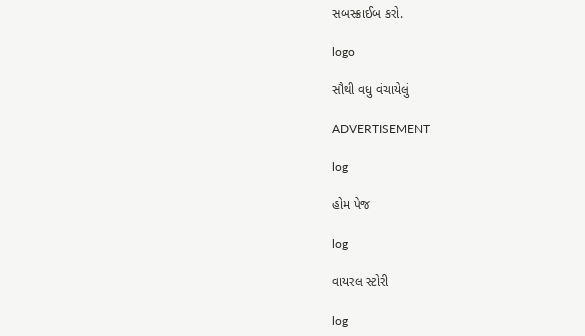સબસ્ક્રાઈબ કરો.

logo

સૌથી વધુ વંચાયેલું

ADVERTISEMENT

log

હોમ પેજ

log

વાયરલ સ્ટોરી

log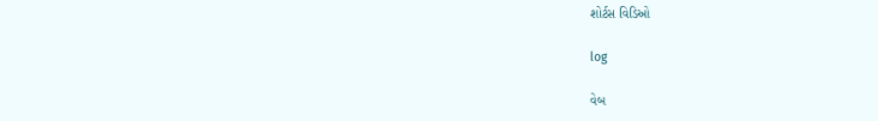શોર્ટસ વિડિઓ

log

વેબ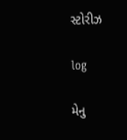સ્ટોરીઝ

log

મેનુ